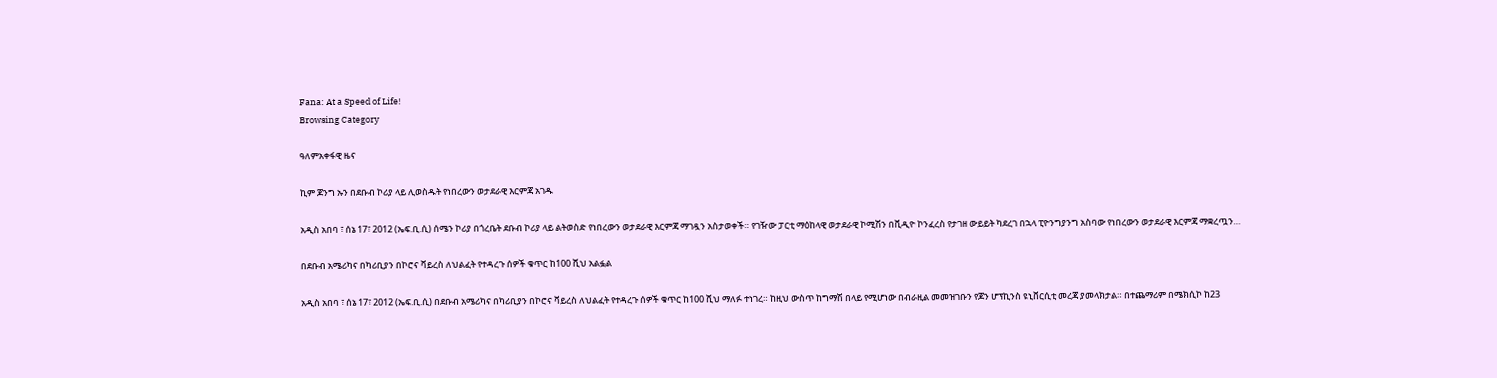Fana: At a Speed of Life!
Browsing Category

ዓለምአቀፋዊ ዜና

ኪም ጆንግ ኡን በደቡብ ኮሪያ ላይ ሊወስዱት የነበረውን ወታደራዊ እርምጃ አገዱ

አዲስ አበባ ፣ ሰኔ 17፣ 2012 (ኤፍ.ቢ.ሲ) ሰሜን ኮሪያ በጎረቤት ደቡብ ኮሪያ ላይ ልትወስድ የነበረውን ወታደራዊ እርምጃ ማገዷን አስታወቀች። የገዥው ፓርቲ ማዕከላዊ ወታደራዊ ኮሚሽን በቪዲዮ ኮንፈረስ የታገዘ ውይይት ካደረገ በኋላ ፒዮንግያንግ አስባው የነበረውን ወታደራዊ እርምጃ ማቋረጧን…

በደቡብ አሜሪካና በካሪቢያን በኮሮና ቫይረስ ለህልፈት የተዳረጉ ሰዎች ቁጥር ከ100 ሺህ አልፏል

አዲስ አበባ ፣ ሰኔ 17፣ 2012 (ኤፍ.ቢ.ሲ) በደቡብ አሜሪካና በካሪቢያን በኮሮና ቫይረስ ለህልፈት የተዳረጉ ሰዎች ቁጥር ከ100 ሺህ ማለፉ ተነገረ። ከዚህ ውስጥ ከግማሽ በላይ የሚሆነው በብራዚል መመዝገቡን የጆን ሆፕኪንስ ዩኒቨርሲቲ መረጃ ያመላክታል። በተጨማሪም በሜክሲኮ ከ23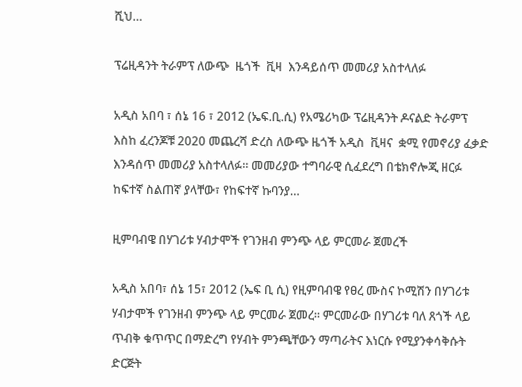ሺህ…

ፕሬዚዳንት ትራምፕ ለውጭ  ዜጎች  ቪዛ  እንዳይሰጥ መመሪያ አስተላለፉ

አዲስ አበባ ፣ ሰኔ 16 ፣ 2012 (ኤፍ.ቢ.ሲ) የአሜሪካው ፕሬዚዳንት ዶናልድ ትራምፕ  እስከ ፈረንጆቹ 2020 መጨረሻ ድረስ ለውጭ ዜጎች አዲስ  ቪዛና  ቋሚ የመኖሪያ ፈቃድ እንዳሰጥ መመሪያ አስተላለፉ። መመሪያው ተግባራዊ ሲፈደረግ በቴክኖሎጂ ዘርፉ ከፍተኛ ስልጠኛ ያላቸው፣ የከፍተኛ ኩባንያ…

ዚምባብዌ በሃገሪቱ ሃብታሞች የገንዘብ ምንጭ ላይ ምርመራ ጀመረች

አዲስ አበባ፣ ሰኔ 15፣ 2012 (ኤፍ ቢ ሲ) የዚምባብዌ የፀረ ሙስና ኮሚሽን በሃገሪቱ ሃብታሞች የገንዘብ ምንጭ ላይ ምርመራ ጀመረ። ምርመራው በሃገሪቱ ባለ ጸጎች ላይ ጥብቅ ቁጥጥር በማድረግ የሃብት ምንጫቸውን ማጣራትና እነርሱ የሚያንቀሳቅሱት ድርጅት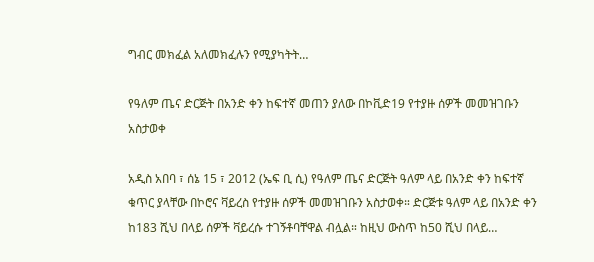ግብር መክፈል አለመክፈሉን የሚያካትት…

የዓለም ጤና ድርጅት በአንድ ቀን ከፍተኛ መጠን ያለው በኮቪድ19 የተያዙ ሰዎች መመዝገቡን አስታወቀ

አዲስ አበባ ፣ ሰኔ 15 ፣ 2012 (ኤፍ ቢ ሲ) የዓለም ጤና ድርጅት ዓለም ላይ በአንድ ቀን ከፍተኛ ቁጥር ያላቸው በኮሮና ቫይረስ የተያዙ ሰዎች መመዝገቡን አስታወቀ። ድርጅቱ ዓለም ላይ በአንድ ቀን ከ183 ሺህ በላይ ሰዎች ቫይረሱ ተገኝቶባቸዋል ብሏል። ከዚህ ውስጥ ከ50 ሺህ በላይ…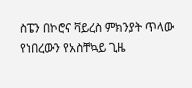ስፔን በኮሮና ቫይረስ ምክንያት ጥላው የነበረውን የአስቸኳይ ጊዜ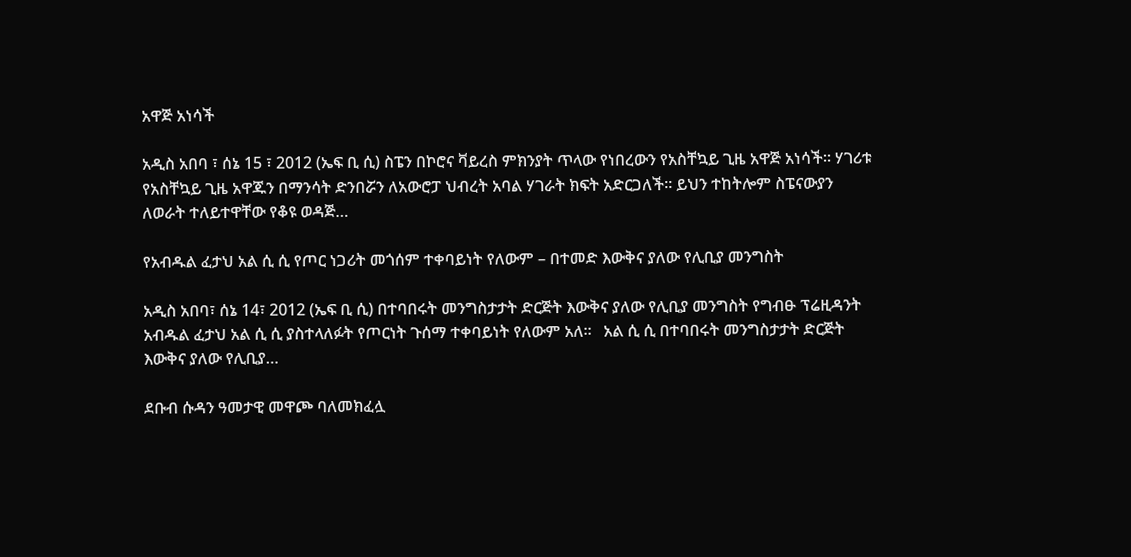አዋጅ አነሳች

አዲስ አበባ ፣ ሰኔ 15 ፣ 2012 (ኤፍ ቢ ሲ) ስፔን በኮሮና ቫይረስ ምክንያት ጥላው የነበረውን የአስቸኳይ ጊዜ አዋጅ አነሳች። ሃገሪቱ የአስቸኳይ ጊዜ አዋጁን በማንሳት ድንበሯን ለአውሮፓ ህብረት አባል ሃገራት ክፍት አድርጋለች። ይህን ተከትሎም ስፔናውያን ለወራት ተለይተዋቸው የቆዩ ወዳጅ…

የአብዱል ፈታህ አል ሲ ሲ የጦር ነጋሪት መጎሰም ተቀባይነት የለውም – በተመድ እውቅና ያለው የሊቢያ መንግስት

አዲስ አበባ፣ ሰኔ 14፣ 2012 (ኤፍ ቢ ሲ) በተባበሩት መንግስታታት ድርጅት እውቅና ያለው የሊቢያ መንግስት የግብፁ ፕሬዚዳንት አብዱል ፈታህ አል ሲ ሲ ያስተላለፉት የጦርነት ጉሰማ ተቀባይነት የለውም አለ።   አል ሲ ሲ በተባበሩት መንግስታታት ድርጅት እውቅና ያለው የሊቢያ…

ደቡብ ሱዳን ዓመታዊ መዋጮ ባለመክፈሏ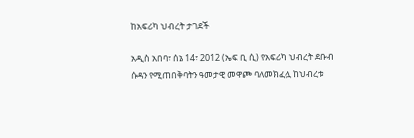ከአፍሪካ ህብረት ታገደች

አዲስ አበባ፣ ሰኔ 14፣ 2012 (ኤፍ ቢ ሲ) የአፍሪካ ህብረት ደቡብ ሱዳን የሚጠበቅባትን ዓመታዊ መዋጮ ባለመክፈሏ ከህብረቱ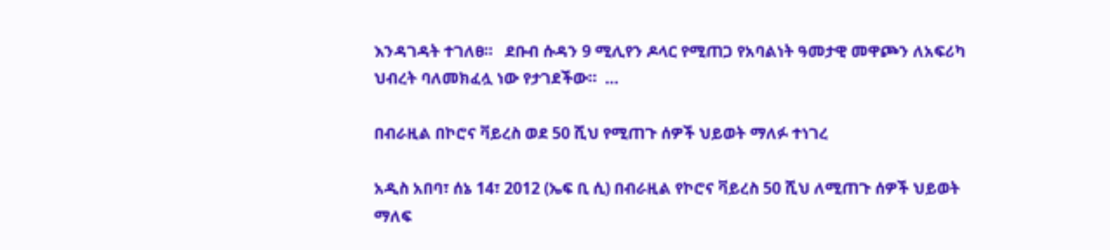እንዳገዳት ተገለፀ።   ደቡብ ሱዳን 9 ሚሊየን ዶላር የሚጠጋ የአባልነት ዓመታዊ መዋጮን ለአፍሪካ ህብረት ባለመክፈሏ ነው የታገደችው።  …

በብራዚል በኮሮና ቫይረስ ወደ 50 ሺህ የሚጠጉ ሰዎች ህይወት ማለፉ ተነገረ

አዲስ አበባ፣ ሰኔ 14፣ 2012 (ኤፍ ቢ ሲ) በብራዚል የኮሮና ቫይረስ 50 ሺህ ለሚጠጉ ሰዎች ህይወት ማለፍ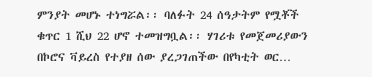ምንያት መሆኑ ተነግሯል፡፡ ባለፉት 24 ሰዓታትም የሟቾች ቁጥር 1 ሺህ 22 ሆኖ ተመዝግቧል፡፡ ሃገሪቱ የመጀመሪያውን በኮሮና ቫይረስ የተያዘ ሰው ያረጋገጠችው በየካቲት ወር…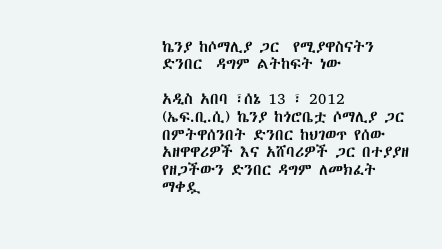ኬንያ ከሶማሊያ ጋር  የሚያዋስናትን ድንበር  ዳግም ልትከፍት ነው

አዲስ አበባ ፣ሰኔ 13 ፣ 2012 (ኤፍ.ቢ.ሲ) ኬንያ ከጎሮቤቷ ሶማሊያ ጋር በምትዋሰንበት ድንበር ከህገወጥ የሰው አዘዋዋሪዎች እና አሸባሪዎች ጋር በተያያዘ የዘጋችውን ድንበር ዳግም ለመክፈት ማቀዷ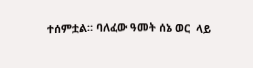ተሰምቷል። ባለፈው ዓመት ሰኔ ወር  ላይ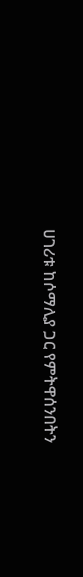ሀገሪቱ ከሶማሊያ ጋር የምትዋሰንበትን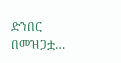ድንበር በመዝጋቷ…